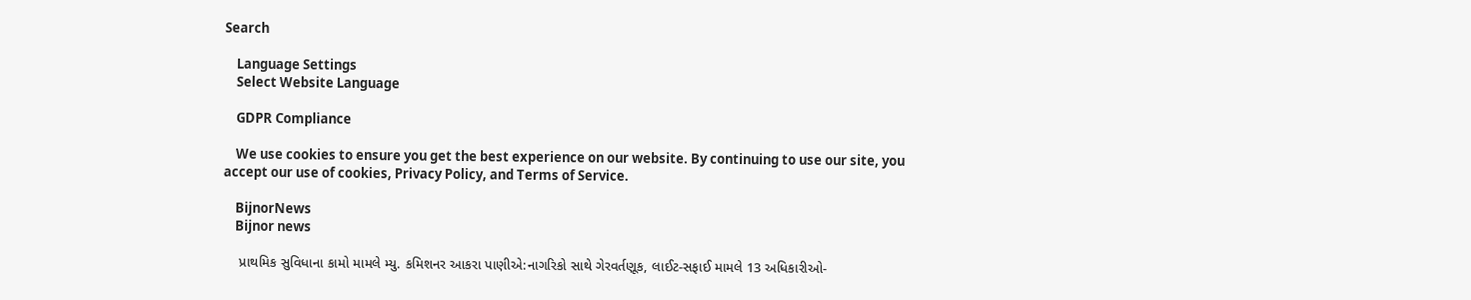Search

    Language Settings
    Select Website Language

    GDPR Compliance

    We use cookies to ensure you get the best experience on our website. By continuing to use our site, you accept our use of cookies, Privacy Policy, and Terms of Service.

    BijnorNews
    Bijnor news

    પ્રાથમિક સુવિધાના કામો મામલે મ્યુ. કમિશનર આકરા પાણીએ:નાગરિકો સાથે ગેરવર્તણૂક, લાઈટ-સફાઈ મામલે 13 અધિકારીઓ-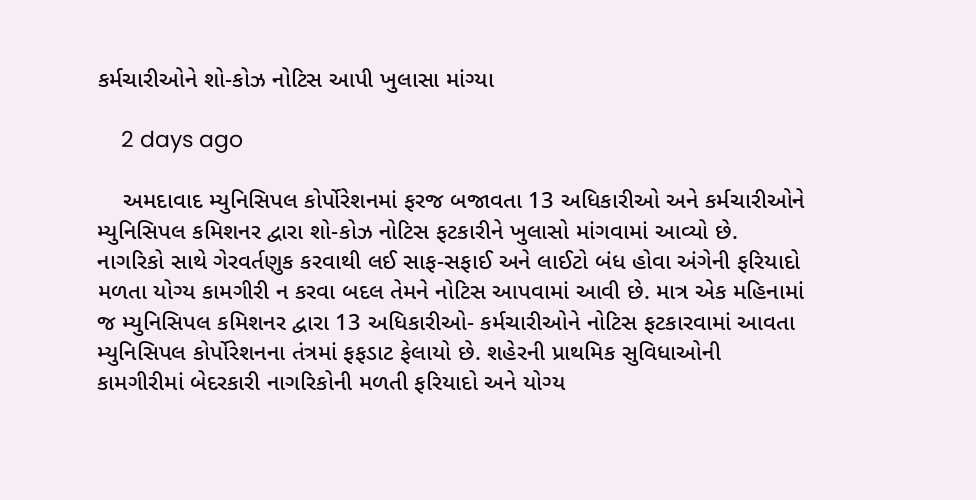કર્મચારીઓને શો-કોઝ નોટિસ આપી ખુલાસા માંગ્યા

    2 days ago

    અમદાવાદ મ્યુનિસિપલ કોર્પોરેશનમાં ફરજ બજાવતા 13 અધિકારીઓ અને કર્મચારીઓને મ્યુનિસિપલ કમિશનર દ્વારા શો-કોઝ નોટિસ ફટકારીને ખુલાસો માંગવામાં આવ્યો છે. નાગરિકો સાથે ગેરવર્તણુક કરવાથી લઈ સાફ-સફાઈ અને લાઈટો બંધ હોવા અંગેની ફરિયાદો મળતા યોગ્ય કામગીરી ન કરવા બદલ તેમને નોટિસ આપવામાં આવી છે. માત્ર એક મહિનામાં જ મ્યુનિસિપલ કમિશનર દ્વારા 13 અધિકારીઓ- કર્મચારીઓને નોટિસ ફટકારવામાં આવતા મ્યુનિસિપલ કોર્પોરેશનના તંત્રમાં ફફડાટ ફેલાયો છે. શહેરની પ્રાથમિક સુવિધાઓની કામગીરીમાં બેદરકારી નાગરિકોની મળતી ફરિયાદો અને યોગ્ય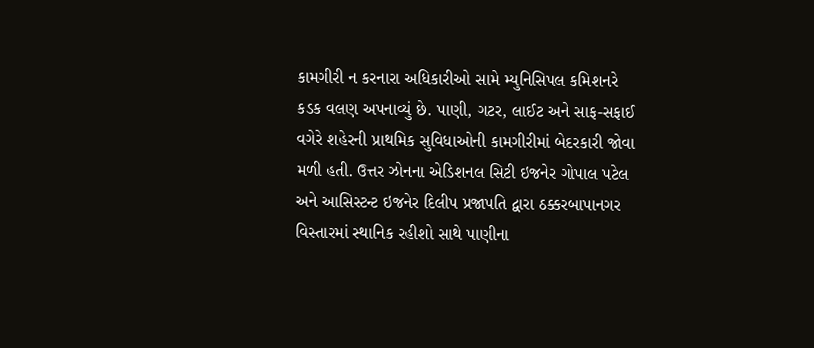કામગીરી ન કરનારા અધિકારીઓ સામે મ્યુનિસિપલ કમિશનરે કડક વલણ અપનાવ્યું છે. પાણી, ગટર, લાઈટ અને સાફ-સફાઈ વગેરે શહેરની પ્રાથમિક સુવિધાઓની કામગીરીમાં બેદરકારી જોવા મળી હતી. ઉત્તર ઝોનના એડિશનલ સિટી ઇજનેર ગોપાલ પટેલ અને આસિસ્ટન્ટ ઇજનેર દિલીપ પ્રજાપતિ દ્વારા ઠક્કરબાપાનગર વિસ્તારમાં સ્થાનિક રહીશો સાથે પાણીના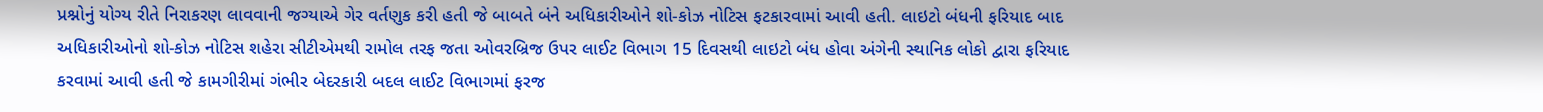પ્રશ્નોનું યોગ્ય રીતે નિરાકરણ લાવવાની જગ્યાએ ગેર વર્તણુક કરી હતી જે બાબતે બંને અધિકારીઓને શો-કોઝ નોટિસ ફટકારવામાં આવી હતી. લાઇટો બંધની ફરિયાદ બાદ અધિકારીઓનો શો-કોઝ નોટિસ શહેરા સીટીએમથી રામોલ તરફ જતા ઓવરબ્રિજ ઉપર લાઈટ વિભાગ 15 દિવસથી લાઇટો બંધ હોવા અંગેની સ્થાનિક લોકો દ્વારા ફરિયાદ કરવામાં આવી હતી જે કામગીરીમાં ગંભીર બેદરકારી બદલ લાઈટ વિભાગમાં ફરજ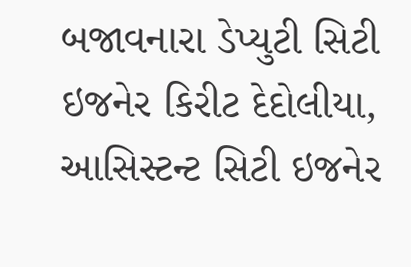બજાવનારા ડેપ્યુટી સિટી ઇજનેર કિરીટ દેદોલીયા, આસિસ્ટન્ટ સિટી ઇજનેર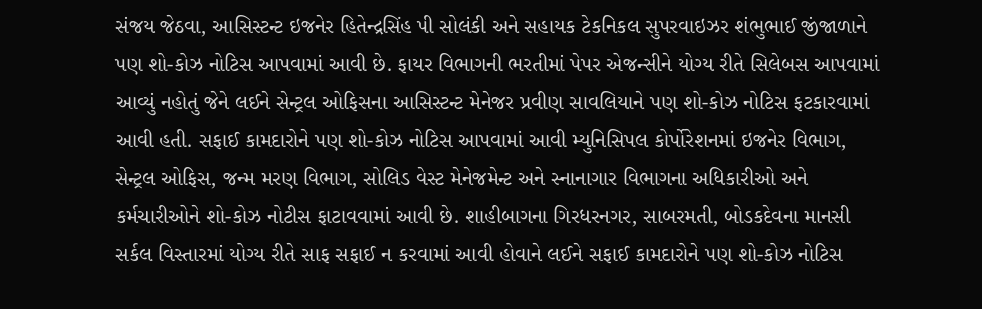સંજય જેઠવા, આસિસ્ટન્ટ ઇજનેર હિતેન્દ્રસિંહ પી સોલંકી અને સહાયક ટેકનિકલ સુપરવાઇઝર શંભુભાઈ જીંજાળાને પણ શો-કોઝ નોટિસ આપવામાં આવી છે. ફાયર વિભાગની ભરતીમાં પેપર એજન્સીને યોગ્ય રીતે સિલેબસ આપવામાં આવ્યું નહોતું જેને લઈને સેન્ટ્રલ ઓફિસના આસિસ્ટન્ટ મેનેજર પ્રવીણ સાવલિયાને પણ શો-કોઝ નોટિસ ફટકારવામાં આવી હતી. સફાઈ કામદારોને પણ શો-કોઝ નોટિસ આપવામાં આવી મ્યુનિસિપલ કોર્પોરેશનમાં ઇજનેર વિભાગ, સેન્ટ્રલ ઓફિસ, જન્મ મરણ વિભાગ, સોલિડ વેસ્ટ મેનેજમેન્ટ અને સ્નાનાગાર વિભાગના અધિકારીઓ અને કર્મચારીઓને શો-કોઝ નોટીસ ફાટાવવામાં આવી છે. શાહીબાગના ગિરધરનગર, સાબરમતી, બોડકદેવના માનસી સર્કલ વિસ્તારમાં યોગ્ય રીતે સાફ સફાઈ ન કરવામાં આવી હોવાને લઈને સફાઈ કામદારોને પણ શો-કોઝ નોટિસ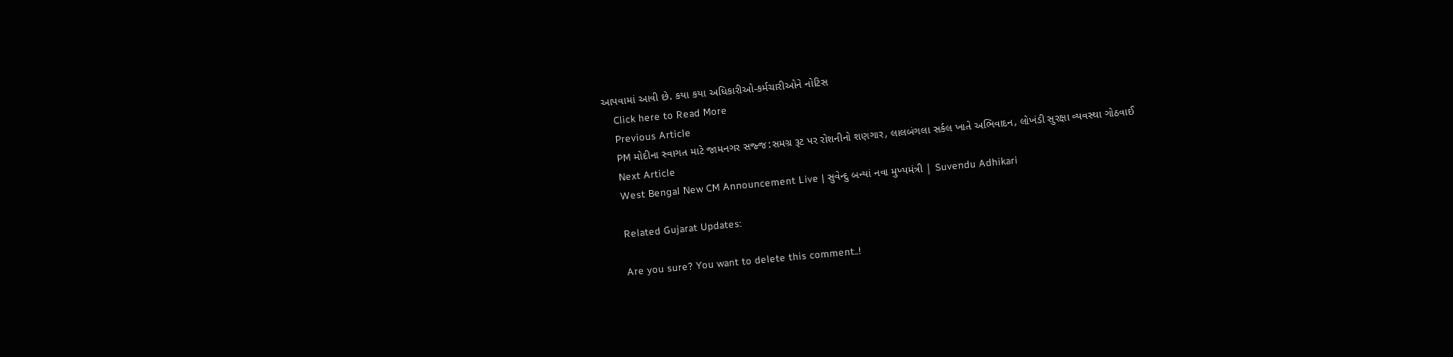આપવામાં આવી છે. કયા કયા અધિકારીઓ-કર્મચારીઓને નોટિસ
    Click here to Read More
    Previous Article
    PM મોદીના સ્વાગત માટે જામનગર સજ્જ:સમગ્ર રૂટ પર રોશનીનો શણગાર, લાલબંગલા સર્કલ ખાતે અભિવાદન, લોખંડી સુરક્ષા વ્યવસ્થા ગોઠવાઈ
    Next Article
    West Bengal New CM Announcement Live | સુવેન્દુ બન્યાં નવા મુખ્યમંત્રી | Suvendu Adhikari

    Related Gujarat Updates:

    Are you sure? You want to delete this comment..!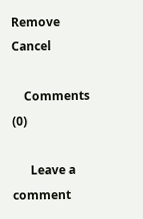Remove Cancel

    Comments (0)

      Leave a comment